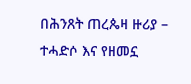በሕንጸት ጠረጴዛ ዙሪያ – ተሓድሶ እና የዘመኗ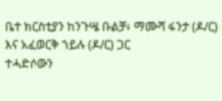ቤተ ክርስቲያን ከንጉሤ ቡልቻ፥ ማሙሻ ፋንታ (ዶ/ር) እና አፈወርቅ ኀይሉ (ዶ/ር) ጋር
ተሓድሶውን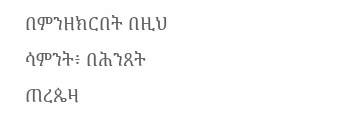በምንዘክርበት በዚህ ሳምንት፥ በሕንጸት ጠረጴዛ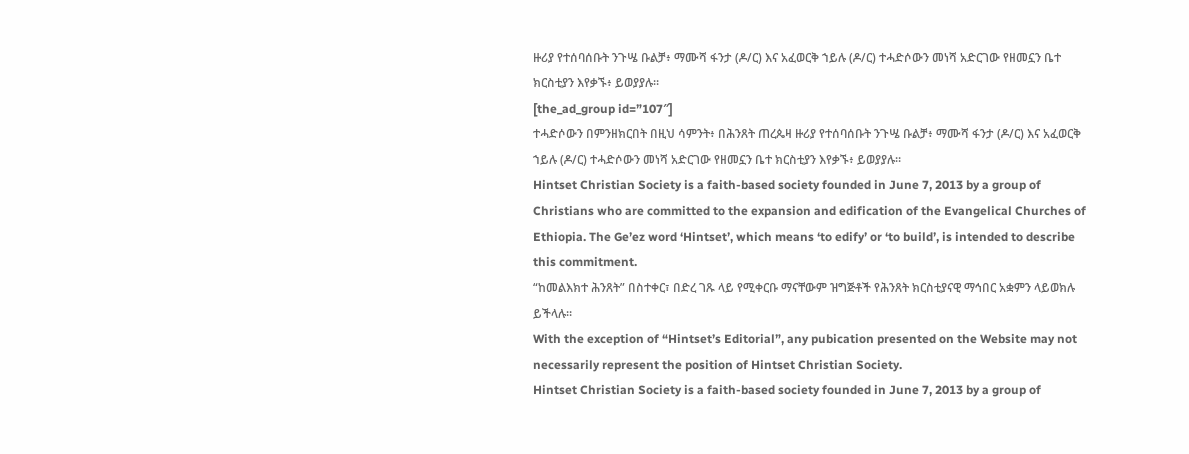ዙሪያ የተሰባሰቡት ንጉሤ ቡልቻ፥ ማሙሻ ፋንታ (ዶ/ር) እና አፈወርቅ ኀይሉ (ዶ/ር) ተሓድሶውን መነሻ አድርገው የዘመኗን ቤተ ክርስቲያን እየቃኙ፥ ይወያያሉ።
[the_ad_group id=”107″]
ተሓድሶውን በምንዘክርበት በዚህ ሳምንት፥ በሕንጸት ጠረጴዛ ዙሪያ የተሰባሰቡት ንጉሤ ቡልቻ፥ ማሙሻ ፋንታ (ዶ/ር) እና አፈወርቅ ኀይሉ (ዶ/ር) ተሓድሶውን መነሻ አድርገው የዘመኗን ቤተ ክርስቲያን እየቃኙ፥ ይወያያሉ።
Hintset Christian Society is a faith-based society founded in June 7, 2013 by a group of Christians who are committed to the expansion and edification of the Evangelical Churches of Ethiopia. The Ge’ez word ‘Hintset’, which means ‘to edify’ or ‘to build’, is intended to describe this commitment.
“ከመልእክተ ሕንጸት” በስተቀር፣ በድረ ገጹ ላይ የሚቀርቡ ማናቸውም ዝግጅቶች የሕንጸት ክርስቲያናዊ ማኅበር አቋምን ላይወክሉ ይችላሉ።
With the exception of “Hintset’s Editorial”, any pubication presented on the Website may not necessarily represent the position of Hintset Christian Society.
Hintset Christian Society is a faith-based society founded in June 7, 2013 by a group of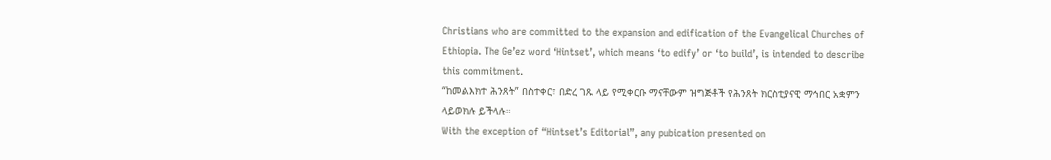Christians who are committed to the expansion and edification of the Evangelical Churches of Ethiopia. The Ge’ez word ‘Hintset’, which means ‘to edify’ or ‘to build’, is intended to describe this commitment.
“ከመልእክተ ሕንጸት” በስተቀር፣ በድረ ገጹ ላይ የሚቀርቡ ማናቸውም ዝግጅቶች የሕንጸት ክርስቲያናዊ ማኅበር አቋምን ላይወክሉ ይችላሉ።
With the exception of “Hintset’s Editorial”, any pubication presented on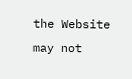the Website may not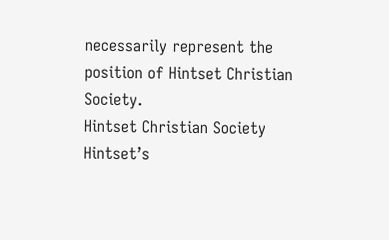necessarily represent the position of Hintset Christian Society.
Hintset Christian Society
Hintset’s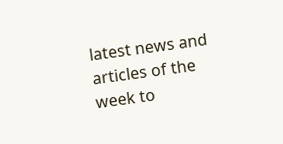latest news and articles of the week to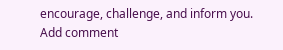encourage, challenge, and inform you.
Add comment